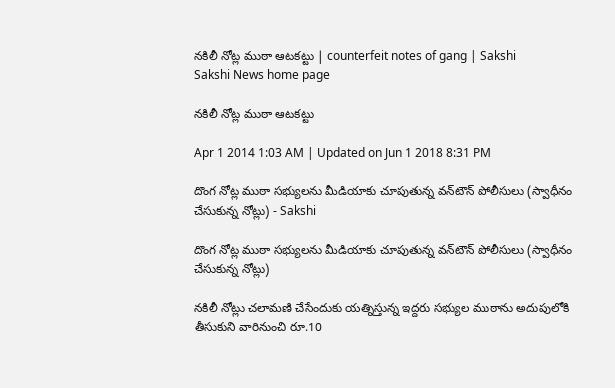నకిలీ నోట్ల ముఠా ఆటకట్టు | counterfeit notes of gang | Sakshi
Sakshi News home page

నకిలీ నోట్ల ముఠా ఆటకట్టు

Apr 1 2014 1:03 AM | Updated on Jun 1 2018 8:31 PM

దొంగ నోట్ల ముఠా సభ్యులను మీడియాకు చూపుతున్న వన్‌టౌన్ పోలీసులు (స్వాధీనం చేసుకున్న నోట్లు) - Sakshi

దొంగ నోట్ల ముఠా సభ్యులను మీడియాకు చూపుతున్న వన్‌టౌన్ పోలీసులు (స్వాధీనం చేసుకున్న నోట్లు)

నకిలీ నోట్లు చలామణి చేసేందుకు యత్నిస్తున్న ఇద్దరు సభ్యుల ముఠాను అదుపులోకి తీసుకుని వారినుంచి రూ.10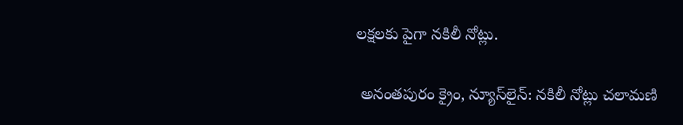లక్షలకు పైగా నకిలీ నోట్లు.

 అనంతపురం క్రైం, న్యూస్‌లైన్: నకిలీ నోట్లు చలామణి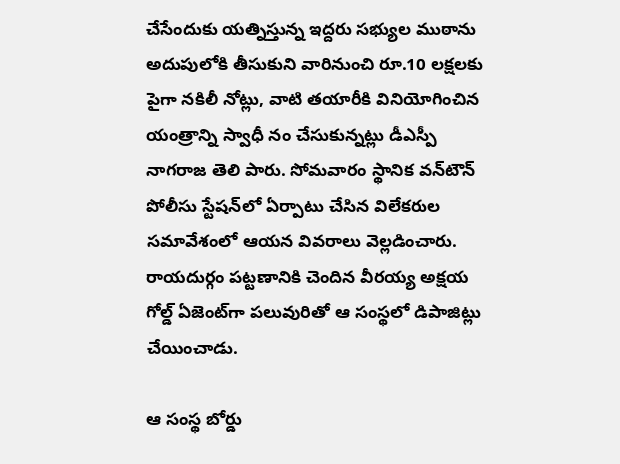చేసేందుకు యత్నిస్తున్న ఇద్దరు సభ్యుల ముఠాను అదుపులోకి తీసుకుని వారినుంచి రూ.10 లక్షలకు పైగా నకిలీ నోట్లు, వాటి తయారీకి వినియోగించిన యంత్రాన్ని స్వాధీ నం చేసుకున్నట్లు డీఎస్పీ నాగరాజ తెలి పారు. సోమవారం స్థానిక వన్‌టౌన్ పోలీసు స్టేషన్‌లో ఏర్పాటు చేసిన విలేకరుల సమావేశంలో ఆయన వివరాలు వెల్లడించారు. రాయదుర్గం పట్టణానికి చెందిన వీరయ్య అక్షయ గోల్డ్ ఏజెంట్‌గా పలువురితో ఆ సంస్థలో డిపాజిట్లు చేయించాడు.

ఆ సంస్థ బోర్డు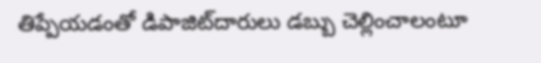తిప్పేయడంతో డిపాజిట్‌దారులు డబ్బు చెల్లించాలంటూ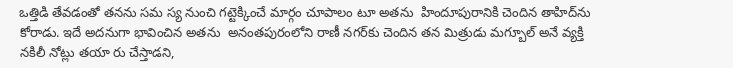ఒత్తిడి తేవడంతో తనను సమ స్య నుంచి గట్టెక్కించే మార్గం చూపాలం టూ అతను  హిందూపురానికి చెందిన తాహిద్‌ను కోరాడు. ఇదే అదనుగా భావించిన అతను  అనంతపురంలోని రాణీ నగర్‌కు చెందిన తన మిత్రుడు మగ్బూల్ అనే వ్యక్తి నకిలీ నోట్లు తయా రు చేస్తాడని,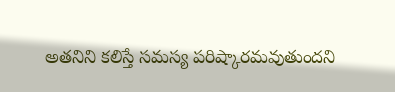అతనిని కలిస్తే సమస్య పరిష్కారమవుతుందని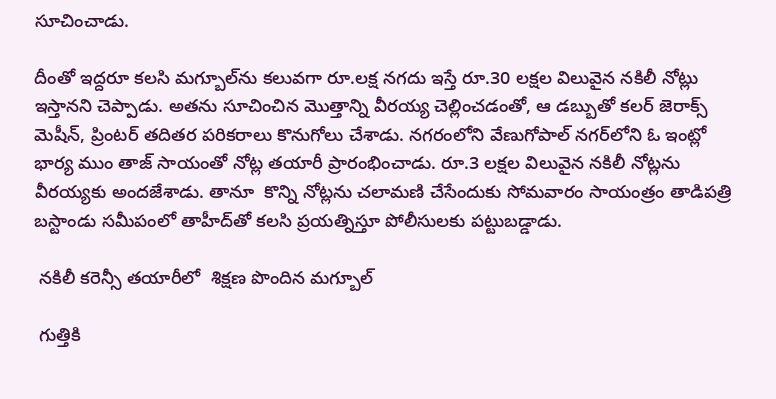సూచించాడు.

దీంతో ఇద్దరూ కలసి మగ్బూల్‌ను కలువగా రూ.లక్ష నగదు ఇస్తే రూ.30 లక్షల విలువైన నకిలీ నోట్లు ఇస్తానని చెప్పాడు. అతను సూచించిన మొత్తాన్ని వీరయ్య చెల్లించడంతో, ఆ డబ్బుతో కలర్ జెరాక్స్ మెషీన్, ప్రింటర్ తదితర పరికరాలు కొనుగోలు చేశాడు. నగరంలోని వేణుగోపాల్ నగర్‌లోని ఓ ఇంట్లో భార్య ముం తాజ్ సాయంతో నోట్ల తయారీ ప్రారంభించాడు. రూ.3 లక్షల విలువైన నకిలీ నోట్లను వీరయ్యకు అందజేశాడు. తానూ  కొన్ని నోట్లను చలామణి చేసేందుకు సోమవారం సాయంత్రం తాడిపత్రి బస్టాండు సమీపంలో తాహీద్‌తో కలసి ప్రయత్నిస్తూ పోలీసులకు పట్టుబడ్డాడు.

 నకిలీ కరెన్సీ తయారీలో  శిక్షణ పొందిన మగ్బూల్

 గుత్తికి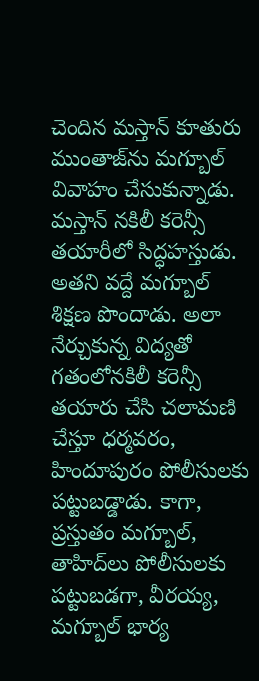చెందిన మస్తాన్ కూతురు ముంతాజ్‌ను మగ్బూల్ వివాహం చేసుకున్నాడు. మస్తాన్ నకిలీ కరెన్సీ తయారీలో సిద్ధహస్తుడు. అతని వద్దే మగ్బూల్ శిక్షణ పొందాడు. అలా నేర్చుకున్న విద్యతో గతంలోనకిలీ కరెన్సీ తయారు చేసి చలామణి చేస్తూ ధర్మవరం, హిందూపురం పోలీసులకు పట్టుబడ్డాడు. కాగా, ప్రస్తుతం మగ్బూల్, తాహిద్‌లు పోలీసులకు పట్టుబడగా, వీరయ్య, మగ్బూల్ భార్య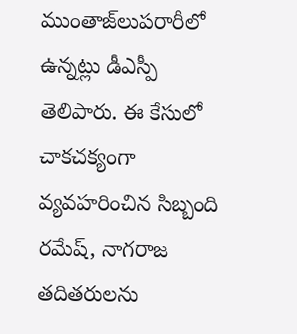ముంతాజ్‌లుపరారీలో ఉన్నట్లు డీఎస్పీ తెలిపారు. ఈ కేసులో చాకచక్యంగా వ్యవహరించిన సిబ్బంది రమేష్, నాగరాజ తదితరులను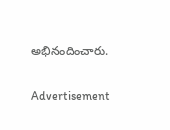అభినందించారు.

Advertisement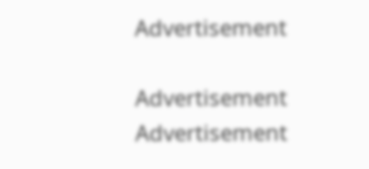Advertisement

Advertisement
Advertisement